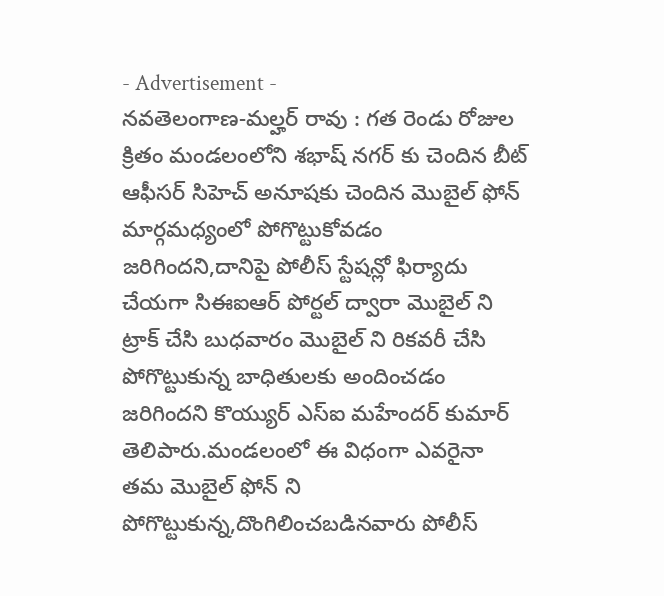- Advertisement -
నవతెలంగాణ-మల్హర్ రావు : గత రెండు రోజుల క్రితం మండలంలోని శభాష్ నగర్ కు చెందిన బీట్ ఆఫీసర్ సిహెచ్ అనూషకు చెందిన మొబైల్ ఫోన్ మార్గమధ్యంలో పోగొట్టుకోవడం జరిగిందని,దానిపై పోలీస్ స్టేషన్లో ఫిర్యాదు చేయగా సిఈఐఆర్ పోర్టల్ ద్వారా మొబైల్ ని ట్రాక్ చేసి బుధవారం మొబైల్ ని రికవరీ చేసి పోగొట్టుకున్న బాధితులకు అందించడం జరిగిందని కొయ్యుర్ ఎస్ఐ మహేందర్ కుమార్ తెలిపారు.మండలంలో ఈ విధంగా ఎవరైనా తమ మొబైల్ ఫోన్ ని పోగొట్టుకున్న,దొంగిలించబడినవారు పోలీస్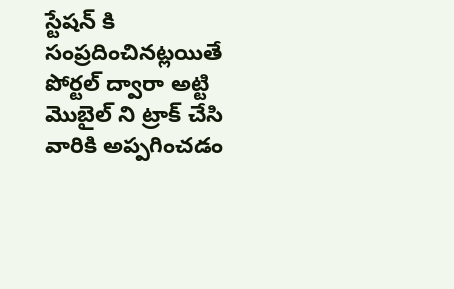స్టేషన్ కి సంప్రదించినట్లయితే పోర్టల్ ద్వారా అట్టి మొబైల్ ని ట్రాక్ చేసి వారికి అప్పగించడం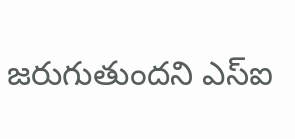జరుగుతుందని ఎస్ఐ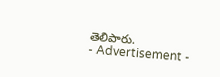తెలిపారు.
- Advertisement -